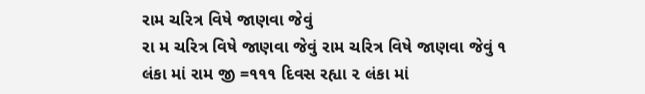રામ ચરિત્ર વિષે જાણવા જેવું
રા મ ચરિત્ર વિષે જાણવા જેવું રામ ચરિત્ર વિષે જાણવા જેવું ૧ લંકા માં રામ જી =૧૧૧ દિવસ રહ્યા ૨ લંકા માં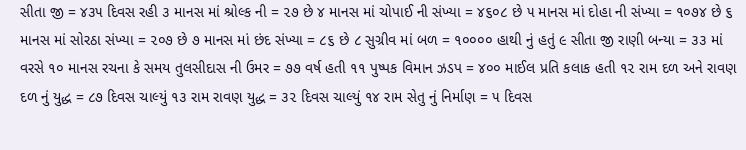સીતા જી = ૪૩૫ દિવસ રહી ૩ માનસ માં શ્રોલ્ક ની = ૨૭ છે ૪ માનસ માં ચોપાઈ ની સંખ્યા = ૪૬૦૮ છે ૫ માનસ માં દોહા ની સંખ્યા = ૧૦૭૪ છે ૬ માનસ માં સોરઠા સંખ્યા = ૨૦૭ છે ૭ માનસ માં છંદ સંખ્યા = ૮૬ છે ૮ સુગ્રીવ માં બળ = ૧૦૦૦૦ હાથી નું હતું ૯ સીતા જી રાણી બન્યા = ૩૩ માં વરસે ૧૦ માનસ રચના કે સમય તુલસીદાસ ની ઉમર = ૭૭ વર્ષ હતી ૧૧ પુષ્પક વિમાન ઝડપ = ૪૦૦ માઈલ પ્રતિ કલાક હતી ૧૨ રામ દળ અને રાવણ દળ નું યુદ્ધ = ૮૭ દિવસ ચાલ્યું ૧૩ રામ રાવણ યુદ્ધ = ૩૨ દિવસ ચાલ્યું ૧૪ રામ સેતુ નું નિર્માણ = ૫ દિવસ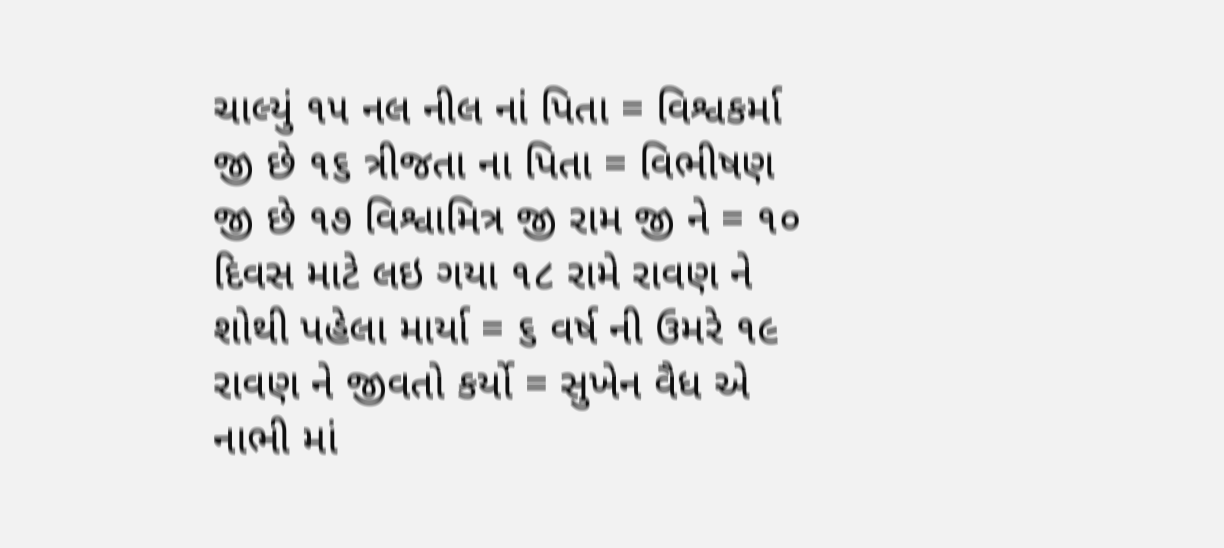ચાલ્યું ૧૫ નલ નીલ નાં પિતા = વિશ્વકર્મા જી છે ૧૬ ત્રીજતા ના પિતા = વિભીષણ જી છે ૧૭ વિશ્વામિત્ર જી રામ જી ને = ૧૦ દિવસ માટે લઇ ગયા ૧૮ રામે રાવણ ને શોથી પહેલા માર્યા = ૬ વર્ષ ની ઉમરે ૧૯ રાવણ ને જીવતો કર્યો = સુખેન વૈધ એ નાભી માં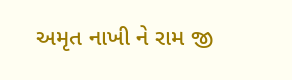અમૃત નાખી ને રામ જી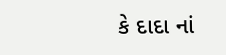કે દાદા નાં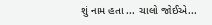શું નામ હતા ... ચાલો જોઈએ...